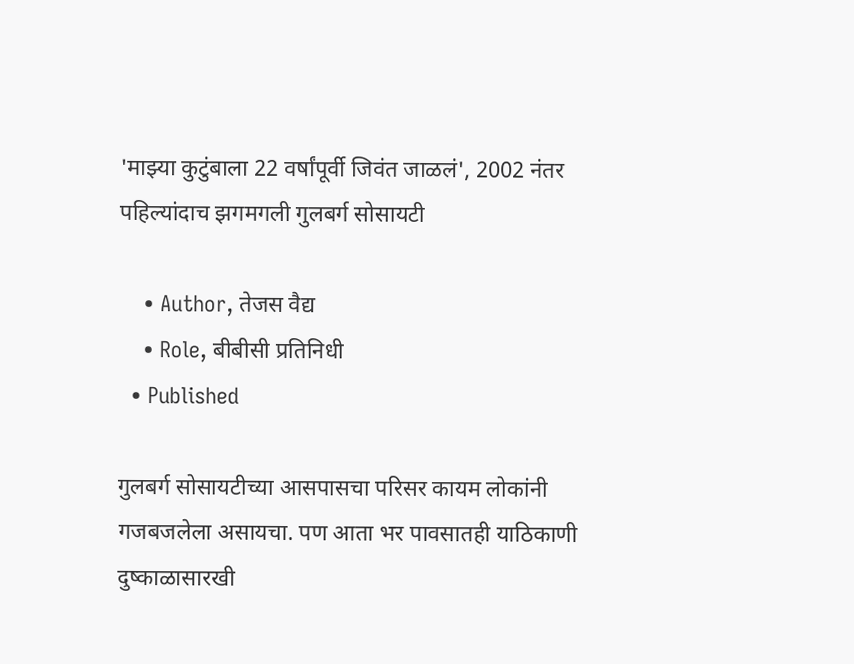'माझ्या कुटुंबाला 22 वर्षांपूर्वी जिवंत जाळलं', 2002 नंतर पहिल्यांदाच झगमगली गुलबर्ग सोसायटी

    • Author, तेजस वैद्य
    • Role, बीबीसी प्रतिनिधी
  • Published

गुलबर्ग सोसायटीच्या आसपासचा परिसर कायम लोकांनी गजबजलेला असायचा. पण आता भर पावसातही याठिकाणी दुष्काळासारखी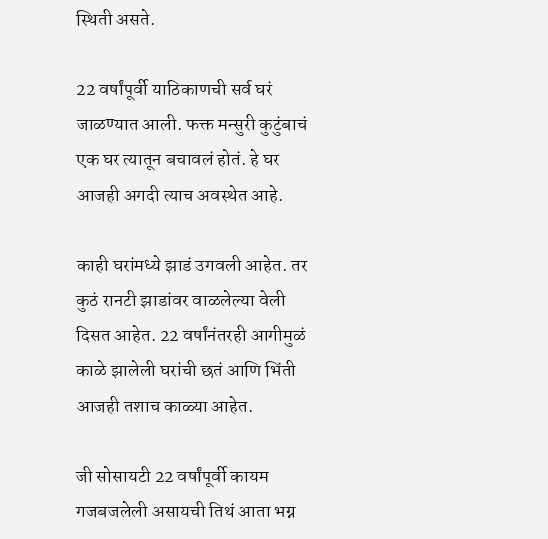स्थिती असते.

22 वर्षांपूर्वी याठिकाणची सर्व घरं जाळण्यात आली. फक्त मन्सुरी कुटुंबाचं एक घर त्यातून बचावलं होतं. हे घर आजही अगदी त्याच अवस्थेत आहे.

काही घरांमध्ये झाडं उगवली आहेत. तर कुठं रानटी झाडांवर वाळलेल्या वेली दिसत आहेत. 22 वर्षांनंतरही आगीमुळं काळे झालेली घरांची छतं आणि भिंती आजही तशाच काळ्या आहेत.

जी सोसायटी 22 वर्षांपूर्वी कायम गजबजलेली असायची तिथं आता भग्न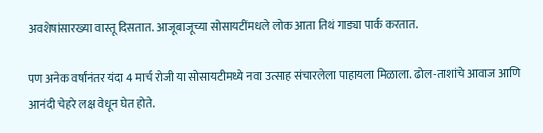अवशेषांसारख्या वास्तू दिसतात. आजूबाजूच्या सोसायटींमधले लोक आता तिथं गाड्या पार्क करतात.

पण अनेक वर्षांनंतर यंदा 4 मार्च रोजी या सोसायटीमध्ये नवा उत्साह संचारलेला पाहायला मिळाला. ढोल-ताशांचे आवाज आणि आनंदी चेहरे लक्ष वेधून घेत होते.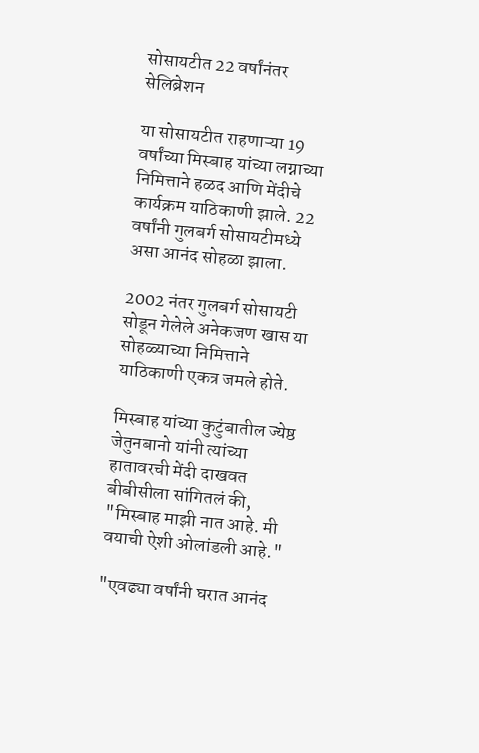सोसायटीत 22 वर्षांनंतर सेलिब्रेशन

या सोसायटीत राहणाऱ्या 19 वर्षांच्या मिस्बाह यांच्या लग्नाच्या निमित्ताने हळद आणि मेंदीचे कार्यक्रम याठिकाणी झाले. 22 वर्षांनी गुलबर्ग सोसायटीमध्ये असा आनंद सोहळा झाला.

2002 नंतर गुलबर्ग सोसायटी सोडून गेलेले अनेकजण खास या सोहळ्याच्या निमित्ताने याठिकाणी एकत्र जमले होते.

मिस्बाह यांच्या कुटुंबातील ज्येष्ठ जेतुनबानो यांनी त्यांच्या हातावरची मेंदी दाखवत बीबीसीला सांगितलं की, "मिस्बाह माझी नात आहे. मी वयाची ऐशी ओलांडली आहे."

"एवढ्या वर्षांनी घरात आनंद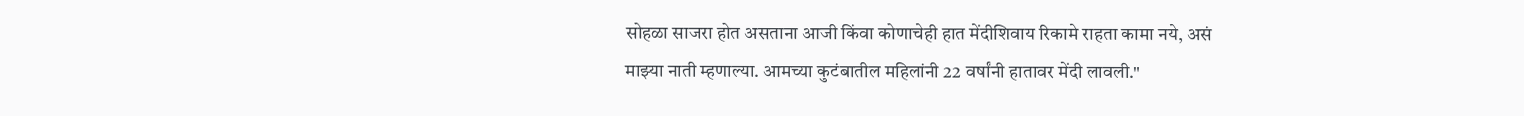सोहळा साजरा होत असताना आजी किंवा कोणाचेही हात मेंदीशिवाय रिकामे राहता कामा नये, असं माझ्या नाती म्हणाल्या. आमच्या कुटंबातील महिलांनी 22 वर्षांनी हातावर मेंदी लावली."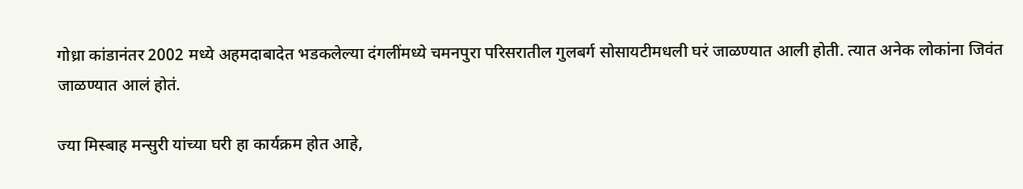गोध्रा कांडानंतर 2002 मध्ये अहमदाबादेत भडकलेल्या दंगलींमध्ये चमनपुरा परिसरातील गुलबर्ग सोसायटीमधली घरं जाळण्यात आली होती. त्यात अनेक लोकांना जिवंत जाळण्यात आलं होतं.

ज्या मिस्बाह मन्सुरी यांच्या घरी हा कार्यक्रम होत आहे,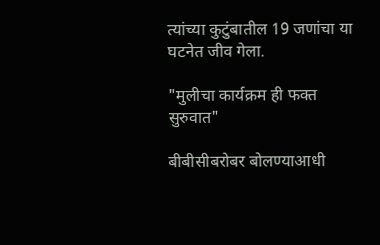त्यांच्या कुटुंबातील 19 जणांचा या घटनेत जीव गेला.

"मुलीचा कार्यक्रम ही फक्त सुरुवात"

बीबीसीबरोबर बोलण्याआधी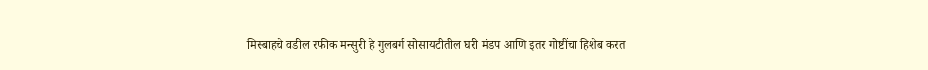मिस्बाहचे वडील रफीक मन्सुरी हे गुलबर्ग सोसायटीतील घरी मंडप आणि इतर गोष्टींचा हिशेब करत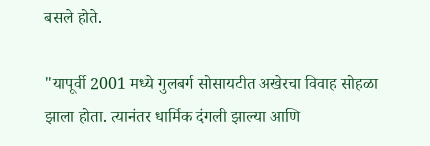बसले होते.

"यापूर्वी 2001 मध्ये गुलबर्ग सोसायटीत अखेरचा विवाह सोहळा झाला होता. त्यानंतर धार्मिक दंगली झाल्या आणि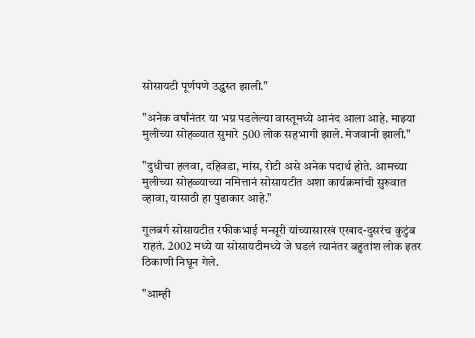सोसायटी पूर्णपणे उद्ध्वस्त झाली."

"अनेक वर्षांनंतर या भग्न पडलेल्या वास्तूमध्ये आनंद आला आहे. माझ्या मुलीच्या सोहळ्यात सुमारे 500 लोक सहभागी झाले. मेजवानी झाली."

"दुधीचा हलवा, दहिवडा, मांस, रोटी असे अनेक पदार्थ होते. आमच्या मुलीच्या सोहळ्याच्या नमित्तानं सोसायटीत अशा कार्यक्रमांची सुरुवात व्हावा, यासाठी हा पुढाकार आहे."

गुलबर्ग सोसायटीत रफीकभाई मन्सूरी यांच्यासारखं एखाद-दुसरंच कुटुंब राहतं. 2002 मध्ये या सोसायटीमध्ये जे घडलं त्यानंतर बहुतांश लोक इतर ठिकाणी निघून गेले.

"आम्ही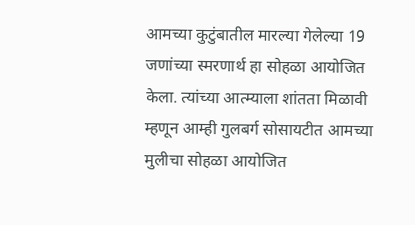आमच्या कुटुंबातील मारल्या गेलेल्या 19 जणांच्या स्मरणार्थ हा सोहळा आयोजित केला. त्यांच्या आत्म्याला शांतता मिळावी म्हणून आम्ही गुलबर्ग सोसायटीत आमच्या मुलीचा सोहळा आयोजित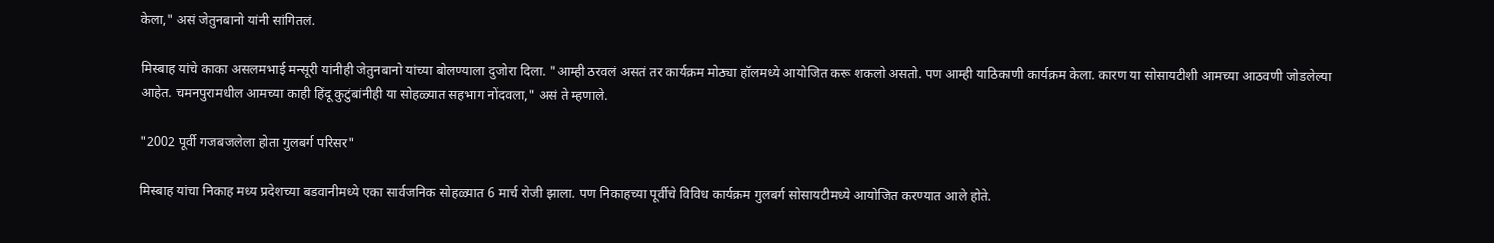केला," असं जेतुनबानो यांनी सांगितलं.

मिस्बाह यांचे काका असलमभाई मन्सूरी यांनीही जेतुनबानो यांच्या बोलण्याला दुजोरा दिला. "आम्ही ठरवलं असतं तर कार्यक्रम मोठ्या हॉलमध्ये आयोजित करू शकलो असतो. पण आम्ही याठिकाणी कार्यक्रम केला. कारण या सोसायटीशी आमच्या आठवणी जोडलेल्या आहेत. चमनपुरामधील आमच्या काही हिंदू कुटुंबांनीही या सोहळ्यात सहभाग नोंदवला," असं ते म्हणाले.

"2002 पूर्वी गजबजलेला होता गुलबर्ग परिसर"

मिस्बाह यांचा निकाह मध्य प्रदेशच्या बडवानीमध्ये एका सार्वजनिक सोहळ्यात 6 मार्च रोजी झाला. पण निकाहच्या पूर्वीचे विविध कार्यक्रम गुलबर्ग सोसायटीमध्ये आयोजित करण्यात आले होते.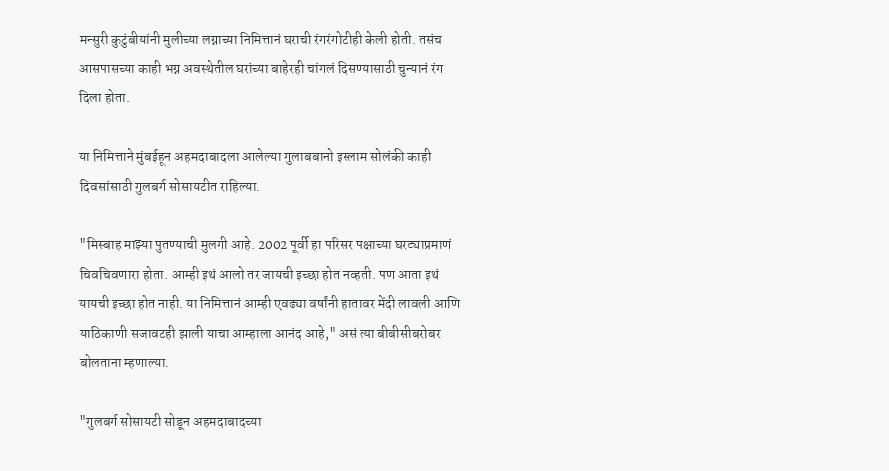मन्सुरी कुटुंबीयांनी मुलीच्या लग्नाच्या निमित्तानं घराची रंगरंगोटीही केली होती. तसंच आसपासच्या काही भग्न अवस्थेतील घरांच्या बाहेरही चांगलं दिसण्यासाठी चुन्यानं रंग दिला होता.

या निमित्ताने मुंबईहून अहमदाबादला आलेल्या गुलाबबानो इस्लाम सोलंकी काही दिवसांसाठी गुलबर्ग सोसायटीत राहिल्या.

"मिस्बाह माझ्या पुतण्याची मुलगी आहे. 2002 पूर्वी हा परिसर पक्षाच्या घरट्याप्रमाणं चिवचिवणारा होता. आम्ही इथं आलो तर जायची इच्छा होत नव्हती. पण आता इथं यायची इच्छा होत नाही. या निमित्तानं आम्ही एवढ्या वर्षांनी हातावर मेंदी लावली आणि याठिकाणी सजावटही झाली याचा आम्हाला आनंद आहे," असं त्या बीबीसीबरोबर बोलताना म्हणाल्या.

"गुलबर्ग सोसायटी सोडून अहमदाबादच्या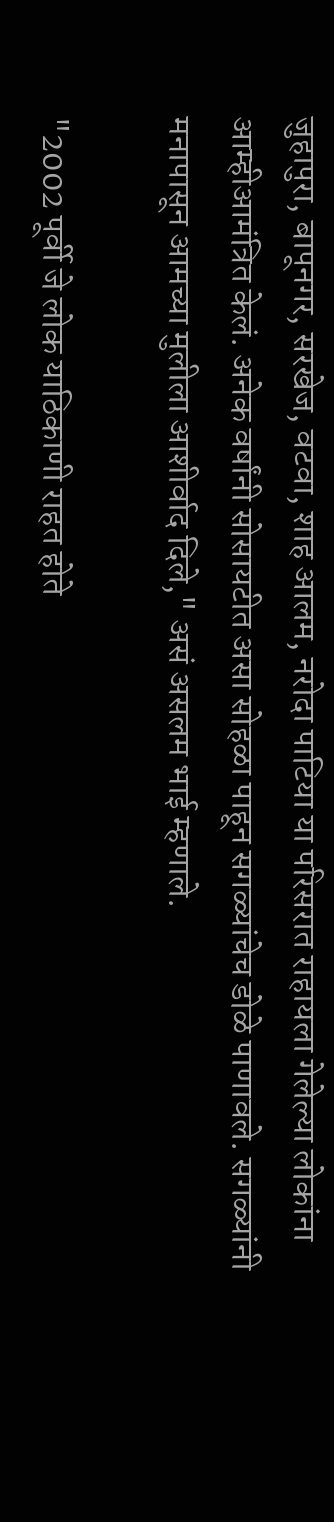जुहापुरा, बापूनगर, सरखेज, वटवा, शाह आलम, नरोदा पाटिया या परिसरात राहायला गेलेल्या लोकांना आम्हीआमंत्रित केलं. अनेक वर्षांनी सोसायटीत असा सोहळा पाहून सगळ्यांचेच डोळे पाणावले. सगळ्यांनी मनापासून आमच्या मुलीला आशीर्वाद दिले," असं असलम भाई म्हणाले.

"2002 पूर्वी जे लोक याठिकाणी राहत होते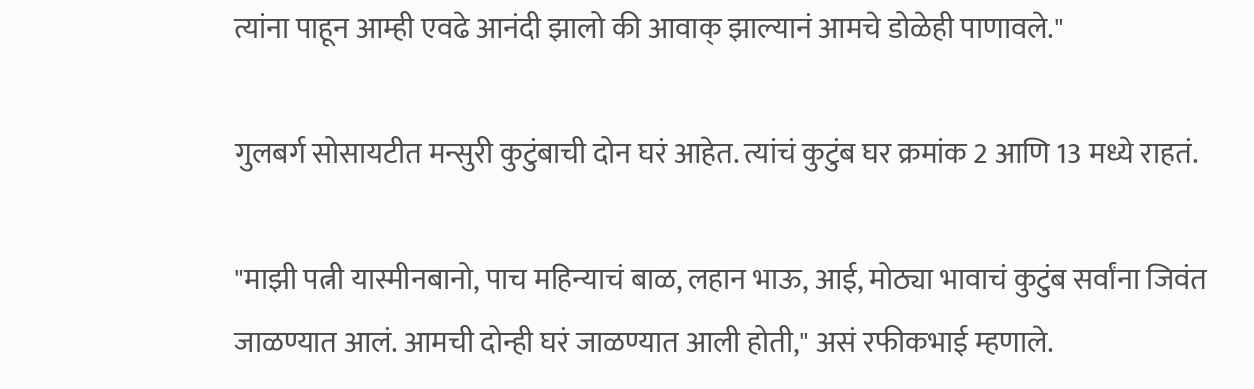त्यांना पाहून आम्ही एवढे आनंदी झालो की आवाक् झाल्यानं आमचे डोळेही पाणावले."

गुलबर्ग सोसायटीत मन्सुरी कुटुंबाची दोन घरं आहेत. त्यांचं कुटुंब घर क्रमांक 2 आणि 13 मध्ये राहतं.

"माझी पत्नी यास्मीनबानो, पाच महिन्याचं बाळ, लहान भाऊ, आई, मोठ्या भावाचं कुटुंब सर्वांना जिवंत जाळण्यात आलं. आमची दोन्ही घरं जाळण्यात आली होती," असं रफीकभाई म्हणाले.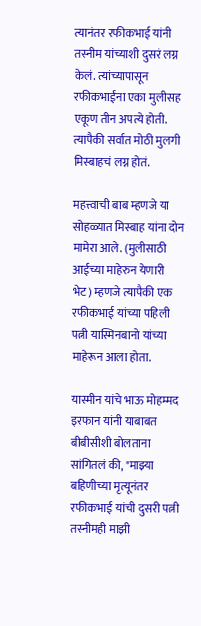त्यानंतर रफीकभाई यांनी तस्नीम यांच्याशी दुसरं लग्न केलं. त्यांच्यापासून रफीकभाईंना एका मुलीसह एकूण तीन अपत्ये होती. त्यापैकी सर्वात मोठी मुलगी मिस्बाहचं लग्न होतं.

महत्त्वाची बाब म्हणजे या सोहळ्यात मिस्बाह यांना दोन मामेरा आले. (मुलीसाठी आईच्या माहेरुन येणारी भेट) म्हणजे त्यापैकी एक रफीकभाई यांच्या पहिली पत्नी यास्मिनबानो यांच्या माहेरून आला होता.

यास्मीन यांचे भाऊ मोहम्मद इरफान यांनी याबाबत बीबीसीशी बोलताना सांगितलं की, "माझ्या बहिणीच्या मृत्यूनंतर रफीकभाई यांची दुसरी पत्नी तस्नीमही माझी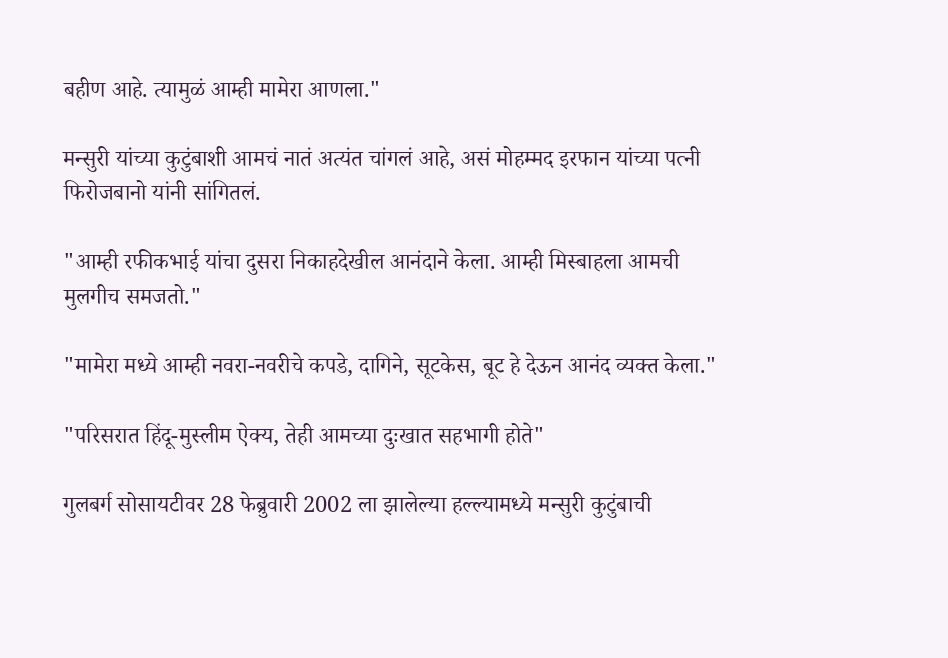बहीण आहे. त्यामुळं आम्ही मामेरा आणला."

मन्सुरी यांच्या कुटुंबाशी आमचं नातं अत्यंत चांगलं आहे, असं मोहम्मद इरफान यांच्या पत्नी फिरोजबानो यांनी सांगितलं.

"आम्ही रफीकभाई यांचा दुसरा निकाहदेखील आनंदाने केला. आम्ही मिस्बाहला आमची मुलगीच समजतो."

"मामेरा मध्ये आम्ही नवरा-नवरीचे कपडे, दागिने, सूटकेस, बूट हे देऊन आनंद व्यक्त केला."

"परिसरात हिंदू-मुस्लीम ऐक्य, तेही आमच्या दुःखात सहभागी होते"

गुलबर्ग सोसायटीवर 28 फेब्रुवारी 2002 ला झालेल्या हल्ल्यामध्ये मन्सुरी कुटुंबाची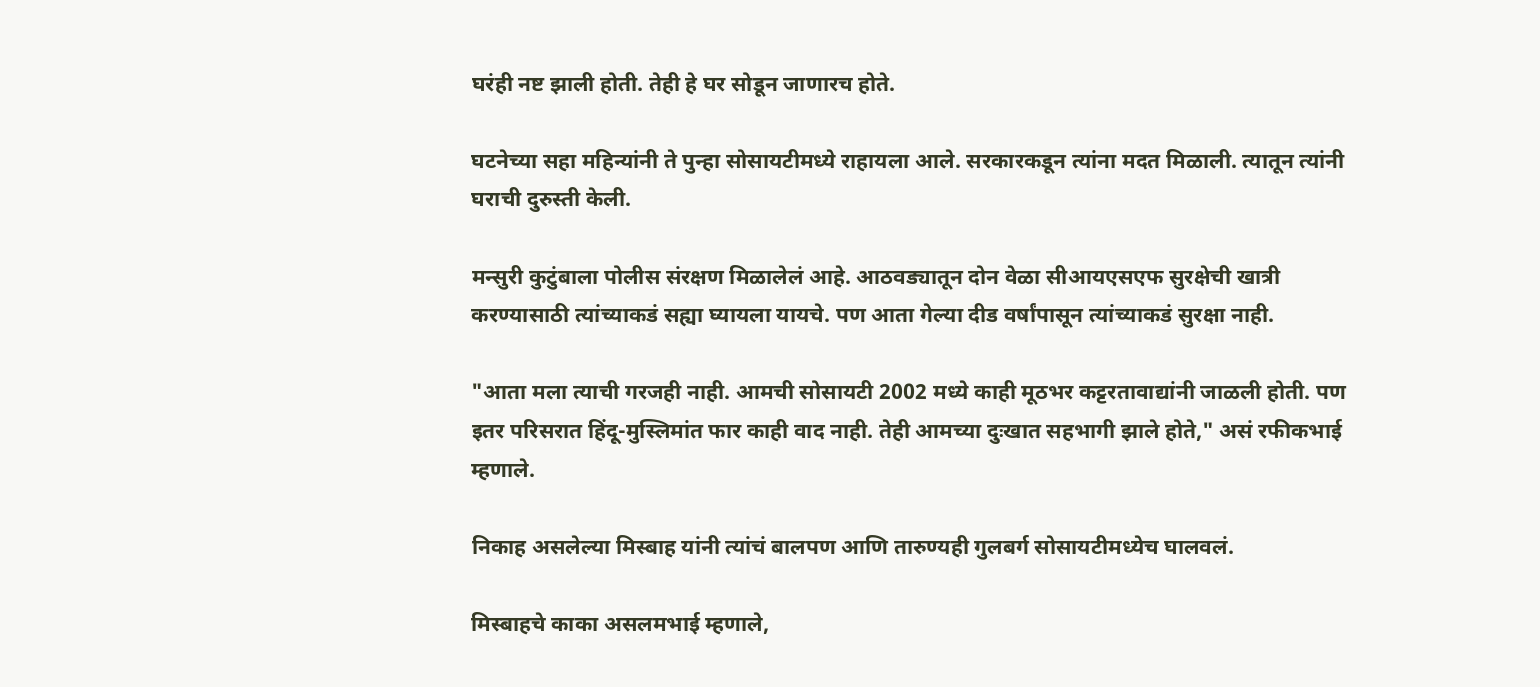घरंही नष्ट झाली होती. तेही हे घर सोडून जाणारच होते.

घटनेच्या सहा महिन्यांनी ते पुन्हा सोसायटीमध्ये राहायला आले. सरकारकडून त्यांना मदत मिळाली. त्यातून त्यांनी घराची दुरुस्ती केली.

मन्सुरी कुटुंबाला पोलीस संरक्षण मिळालेलं आहे. आठवड्यातून दोन वेळा सीआयएसएफ सुरक्षेची खात्री करण्यासाठी त्यांच्याकडं सह्या घ्यायला यायचे. पण आता गेल्या दीड वर्षांपासून त्यांच्याकडं सुरक्षा नाही.

"आता मला त्याची गरजही नाही. आमची सोसायटी 2002 मध्ये काही मूठभर कट्टरतावाद्यांनी जाळली होती. पण इतर परिसरात हिंदू-मुस्लिमांत फार काही वाद नाही. तेही आमच्या दुःखात सहभागी झाले होते," असं रफीकभाई म्हणाले.

निकाह असलेल्या मिस्बाह यांनी त्यांचं बालपण आणि तारुण्यही गुलबर्ग सोसायटीमध्येच घालवलं.

मिस्बाहचे काका असलमभाई म्हणाले,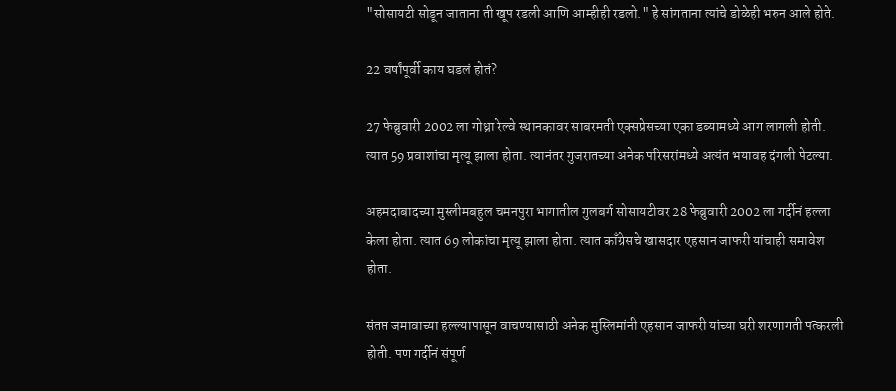"सोसायटी सोडून जाताना ती खूप रडली आणि आम्हीही रडलो." हे सांगताना त्यांचे डोळेही भरुन आले होते.

22 वर्षांपूर्वी काय घडलं होतं?

27 फेब्रुवारी 2002 ला गोध्रा रेल्वे स्थानकावर साबरमती एक्सप्रेसच्या एका डब्यामध्ये आग लागली होती. त्यात 59 प्रवाशांचा मृत्यू झाला होता. त्यानंतर गुजरातच्या अनेक परिसरांमध्ये अत्यंत भयावह दंगली पेटल्या.

अहमदाबादच्या मुस्लीमबहुल चमनपुरा भागातील गुलबर्ग सोसायटीवर 28 फेब्रुवारी 2002 ला गर्दीनं हल्ला केला होता. त्यात 69 लोकांचा मृत्यू झाला होता. त्यात काँग्रेसचे खासदार एहसान जाफरी यांचाही समावेश होता.

संतप्त जमावाच्या हल्ल्यापासून वाचण्यासाठी अनेक मुस्लिमांनी एहसान जाफरी यांच्या घरी शरणागती पत्करली होती. पण गर्दीनं संपूर्ण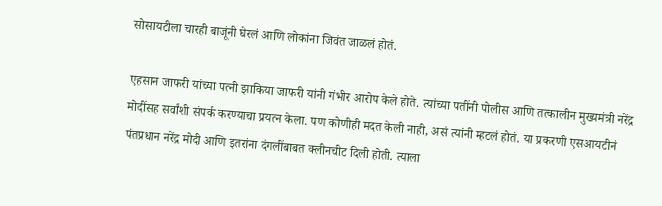सोसायटीला चारही बाजूंनी घेरलं आणि लोकांना जिवंत जाळलं होतं.

एहसान जाफरी यांच्या पत्नी झाकिया जाफरी यांनी गंभीर आरोप केले होते. त्यांच्या पतींनी पोलीस आणि तत्कालीन मुख्यमंत्री नरेंद्र मोदींसह सर्वांशी संपर्क करण्याचा प्रयत्न केला. पण कोणीही मदत केली नाही, असं त्यांनी म्हटलं होतं. या प्रकरणी एसआयटीनं पंतप्रधान नरेंद्र मोदी आणि इतरांना दंगलींबाबत क्लीनचीट दिली होती. त्याला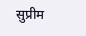सुप्रीम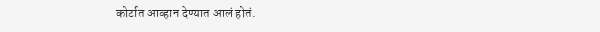कोर्टात आव्हान देण्यात आलं होतं.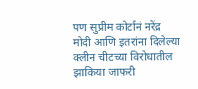पण सुप्रीम कोर्टानं नरेंद्र मोदी आणि इतरांना दिलेल्या क्लीन चीटच्या विरोधातील झाकिया जाफरी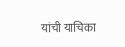यांची याचिका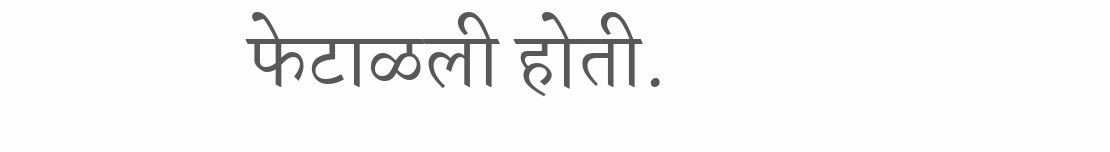फेटाळली होती.